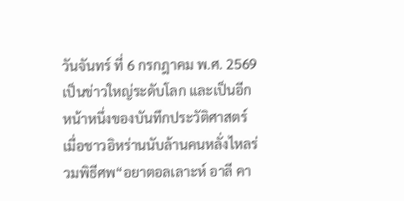วันจันทร์ ที่ 6 กรกฎาคม พ.ศ. 2569
เป็นข่าวใหญ่ระดับโลก และเป็นอีกหน้าหนึ่งของบันทึกประวัติศาสตร์ เมื่อชาวอิหร่านนับล้านคนหลั่งไหลร่วมพิธีศพ“อยาตอลเลาะห์ อาลี คา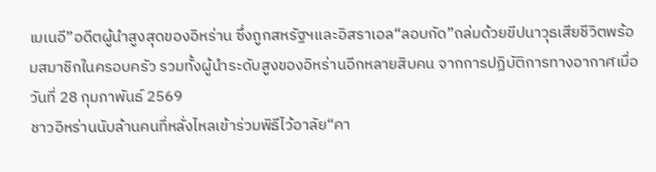เมเนอี”อดีตผู้นำสูงสุดของอิหร่าน ซึ่งถูกสหรัฐฯและอิสราเอล“ลอบกัด”ถล่มด้วยขีปนาวุธเสียชีวิตพร้อมสมาชิกในครอบครัว รวมทั้งผู้นำระดับสูงของอิหร่านอีกหลายสิบคน จากการปฏิบัติการทางอากาศเมื่อวันที่ 28 กุมภาพันธ์ 2569
ชาวอิหร่านนับล้านคนที่หลั่งไหลเข้าร่วมพิธีไว้อาลัย“คา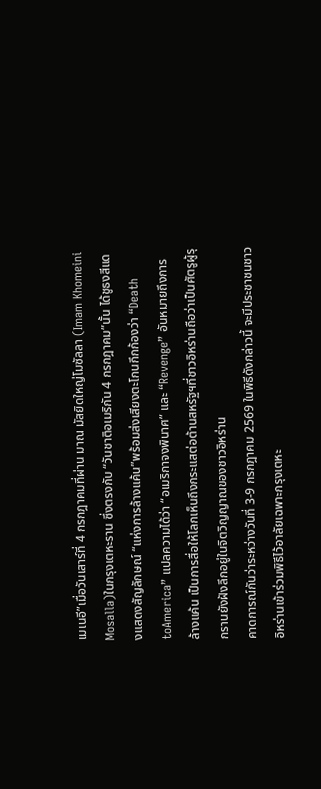เมเนอี”เมื่อวันเสาร์ที่ 4 กรกฎาคมที่ผ่าน มาณ มัสยิดใหญ่โมซัลลา (Imam Khomeini Mosalla)ในกรุงเตหะราน ซึ่งตรงกับ “วันชาติอเมริกัน 4 กรกฎาคม”นั้น ได้ชูธงสีแดงแสดงสัญลักษณ์ “แห่งการล้างแค้น”พร้อมส่งเสียงตะโกนกึกก้องว่า “Death toAmerica” แปลความได้ว่า “อเมริกาจงพินาศ” และ “Revenge” อันหมายถึงการล้างแค้น เป็นการสื่อให้โลกเห็นถึงกระแสต่อต้านสหรัฐฯที่ชาวอิหร่านถือว่าเป็นศัตรูผู้รุกรานยังฝังลึกอยู่ในจิตวิญญาณของชาวอิหร่าน
คาดการณ์กันว่าระหว่างวันที่ 3-9 กรกฎาคม 2569 ในพิธีดังกล่าวนี้ จะมีประชาชนชาวอิหร่านเข้าร่วมพิธีไว้อาลัยเฉพาะกรุงเตหะ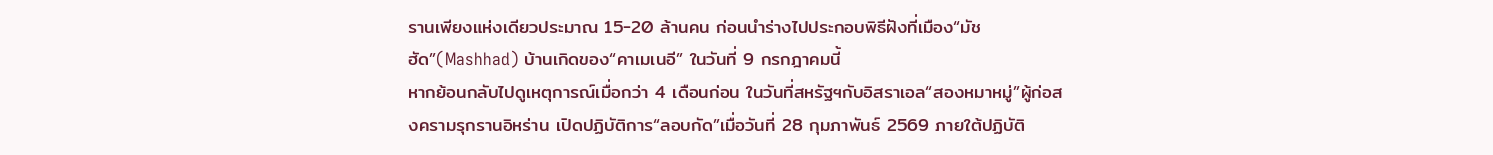รานเพียงแห่งเดียวประมาณ 15-20 ล้านคน ก่อนนำร่างไปประกอบพิธีฝังที่เมือง“มัชฮัด”(Mashhad) บ้านเกิดของ“คาเมเนอี” ในวันที่ 9 กรกฎาคมนี้
หากย้อนกลับไปดูเหตุการณ์เมื่อกว่า 4 เดือนก่อน ในวันที่สหรัฐฯกับอิสราเอล“สองหมาหมู่”ผู้ก่อสงครามรุกรานอิหร่าน เปิดปฏิบัติการ“ลอบกัด”เมื่อวันที่ 28 กุมภาพันธ์ 2569 ภายใต้ปฏิบัติ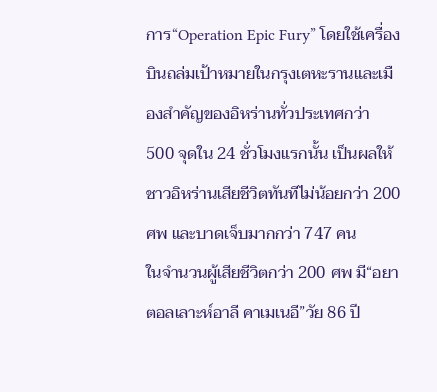การ“Operation Epic Fury” โดยใช้เครื่องบินถล่มเป้าหมายในกรุงเตหะรานและเมืองสำคัญของอิหร่านทั่วประเทศกว่า 500 จุดใน 24 ชั่วโมงแรกนั้น เป็นผลให้ชาวอิหร่านเสียชีวิตทันทีไม่น้อยกว่า 200 ศพ และบาดเจ็บมากกว่า 747 คน
ในจำนวนผู้เสียชีวิตกว่า 200 ศพ มี“อยาตอลเลาะห์อาลี คาเมเนอี”วัย 86 ปี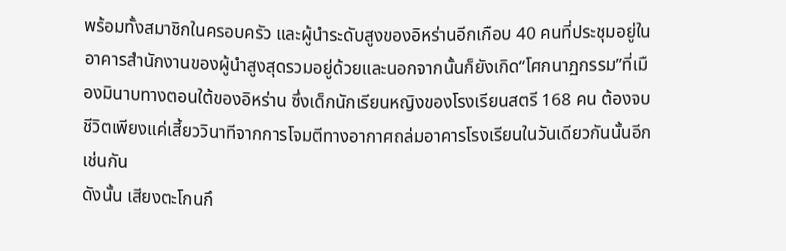พร้อมทั้งสมาชิกในครอบครัว และผู้นำระดับสูงของอิหร่านอีกเกือบ 40 คนที่ประชุมอยู่ในอาคารสำนักงานของผู้นำสูงสุดรวมอยู่ด้วยและนอกจากนั้นก็ยังเกิด“โศกนาฏกรรม”ที่เมืองมินาบทางตอนใต้ของอิหร่าน ซึ่งเด็กนักเรียนหญิงของโรงเรียนสตรี 168 คน ต้องจบชีวิตเพียงแค่เสี้ยววินาทีจากการโจมตีทางอากาศถล่มอาคารโรงเรียนในวันเดียวกันนั้นอีกเช่นกัน
ดังนั้น เสียงตะโกนกึ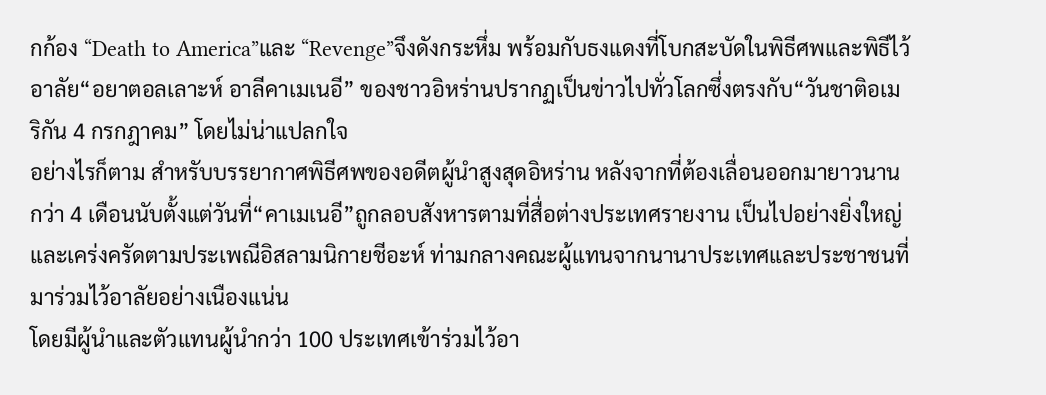กก้อง “Death to America”และ “Revenge”จึงดังกระหึ่ม พร้อมกับธงแดงที่โบกสะบัดในพิธีศพและพิธีไว้อาลัย“อยาตอลเลาะห์ อาลีคาเมเนอี” ของชาวอิหร่านปรากฏเป็นข่าวไปทั่วโลกซึ่งตรงกับ“วันชาติอเมริกัน 4 กรกฎาคม” โดยไม่น่าแปลกใจ
อย่างไรก็ตาม สำหรับบรรยากาศพิธีศพของอดีตผู้นำสูงสุดอิหร่าน หลังจากที่ต้องเลื่อนออกมายาวนานกว่า 4 เดือนนับตั้งแต่วันที่“คาเมเนอี”ถูกลอบสังหารตามที่สื่อต่างประเทศรายงาน เป็นไปอย่างยิ่งใหญ่และเคร่งครัดตามประเพณีอิสลามนิกายชีอะห์ ท่ามกลางคณะผู้แทนจากนานาประเทศและประชาชนที่มาร่วมไว้อาลัยอย่างเนืองแน่น
โดยมีผู้นำและตัวแทนผู้นำกว่า 100 ประเทศเข้าร่วมไว้อา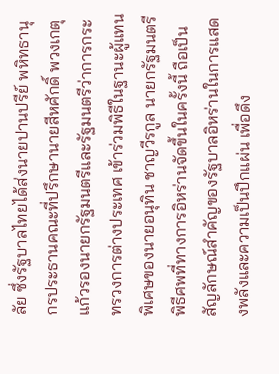ลัย ซึ่งรัฐบาลไทยได้ส่งนายปานปรีย์ พหิทธานุกรประธานคณะที่ปรึกษานายสีหศักดิ์ พวงเกตุแก้วรองนายกรัฐมนตรีและรัฐมนตรีว่าการกระทรวงการต่างประเทศ เข้าร่วมพิธีในฐานะผู้แทนพิเศษของนายอนุทิน ชาญวีรกูล นายกรัฐมนตรี
พิธีศพที่ทางการอิหร่านจัดขึ้นในครั้งนี้ ถือเป็นสัญลักษณ์สำคัญของรัฐบาลอิหร่านในการแสดงพลังและความเป็นปึกแผ่น เพื่อดึง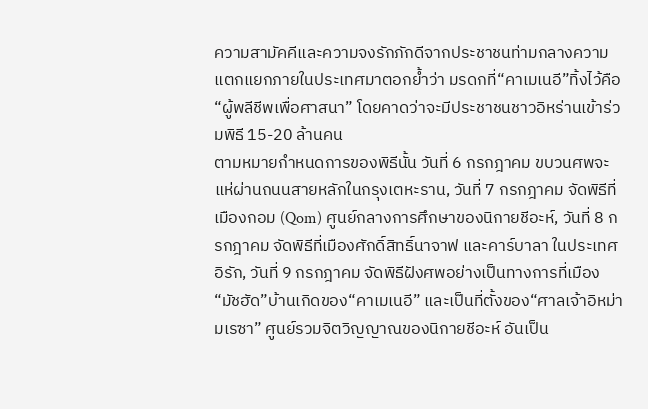ความสามัคคีและความจงรักภักดีจากประชาชนท่ามกลางความแตกแยกภายในประเทศมาตอกย้ำว่า มรดกที่“คาเมเนอี”ทิ้งไว้คือ“ผู้พลีชีพเพื่อศาสนา” โดยคาดว่าจะมีประชาชนชาวอิหร่านเข้าร่วมพิธี 15-20 ล้านคน
ตามหมายกำหนดการของพิธีนั้น วันที่ 6 กรกฎาคม ขบวนศพจะแห่ผ่านถนนสายหลักในกรุงเตหะราน, วันที่ 7 กรกฎาคม จัดพิธีที่เมืองกอม (Qom) ศูนย์กลางการศึกษาของนิกายชีอะห์, วันที่ 8 กรกฎาคม จัดพิธีที่เมืองศักดิ์สิทธิ์นาจาฟ และคาร์บาลา ในประเทศอิรัก, วันที่ 9 กรกฎาคม จัดพิธีฝังศพอย่างเป็นทางการที่เมือง“มัชฮัด”บ้านเกิดของ“คาเมเนอี” และเป็นที่ตั้งของ“ศาลเจ้าอิหม่ามเรซา” ศูนย์รวมจิตวิญญาณของนิกายชีอะห์ อันเป็น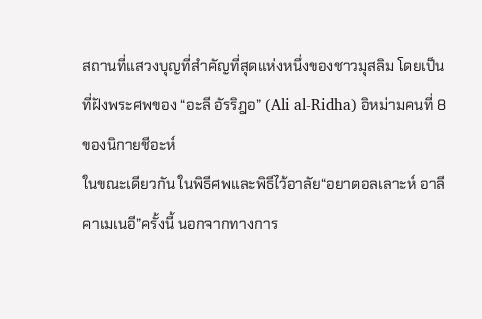สถานที่แสวงบุญที่สำคัญที่สุดแห่งหนึ่งของชาวมุสลิม โดยเป็นที่ฝังพระศพของ “อะลี อัรริฎอ” (Ali al-Ridha) อิหม่ามคนที่ 8 ของนิกายชีอะห์
ในขณะเดียวกัน ในพิธีศพและพิธีไว้อาลัย“อยาตอลเลาะห์ อาลี คาเมเนอี”ครั้งนี้ นอกจากทางการ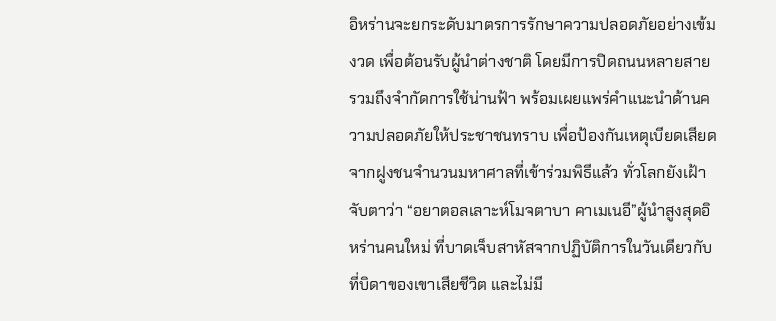อิหร่านจะยกระดับมาตรการรักษาความปลอดภัยอย่างเข้มงวด เพื่อต้อนรับผู้นำต่างชาติ โดยมีการปิดถนนหลายสาย รวมถึงจำกัดการใช้น่านฟ้า พร้อมเผยแพร่คำแนะนำด้านความปลอดภัยให้ประชาชนทราบ เพื่อป้องกันเหตุเบียดเสียดจากฝูงชนจำนวนมหาศาลที่เข้าร่วมพิธีแล้ว ทั่วโลกยังเฝ้าจับตาว่า “อยาตอลเลาะห์โมจตาบา คาเมเนอี”ผู้นำสูงสุดอิหร่านคนใหม่ ที่บาดเจ็บสาหัสจากปฏิบัติการในวันเดียวกับที่บิดาของเขาเสียชีวิต และไม่มี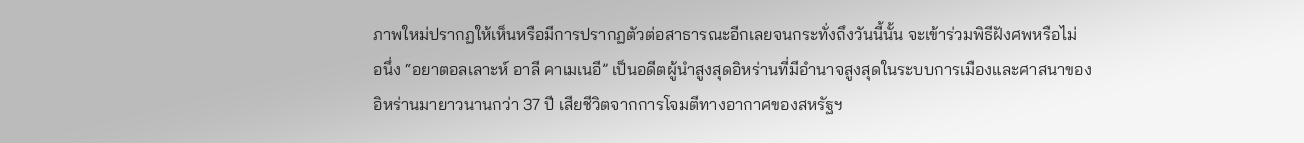ภาพใหม่ปรากฏให้เห็นหรือมีการปรากฏตัวต่อสาธารณะอีกเลยจนกระทั่งถึงวันนี้นั้น จะเข้าร่วมพิธีฝังศพหรือไม่
อนึ่ง “อยาตอลเลาะห์ อาลี คาเมเนอี” เป็นอดีตผู้นำสูงสุดอิหร่านที่มีอำนาจสูงสุดในระบบการเมืองและศาสนาของอิหร่านมายาวนานกว่า 37 ปี เสียชีวิตจากการโจมตีทางอากาศของสหรัฐฯ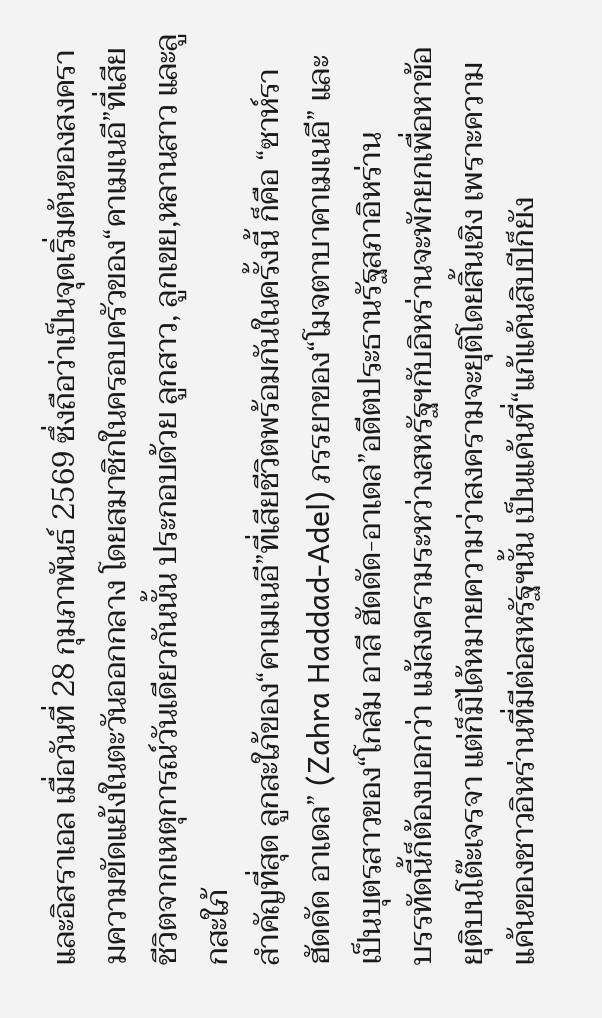และอิสราเอล เมื่อวันที่ 28 กุมภาพันธ์ 2569 ซึ่งถือว่าเป็นจุดเริ่มต้นของสงครามความขัดแย้งในตะวันออกกลาง โดยสมาชิกในครอบครัวของ“คาเมเนอี”ที่เสียชีวิตจากเหตุการณ์วันเดียวกันนั้น ประกอบด้วย ลูกสาว, ลูกเขย,หลานสาว และลูกสะใภ้
สำคัญที่สุด ลูกสะใภ้ของ“คาเมเนอี”ที่เสียชีวิตพร้อมกันในครั้งนี้ ก็คือ “ซาห์รา ฮัดดัด อาเดล” (Zahra Haddad-Adel) ภรรยาของ“โมจตาบาคาเมเนอี” และเป็นบุตรสาวของ“โกลัม อาลี ฮัดดัด-อาเดล”อดีตประธานรัฐสภาอิหร่าน
บรรทัดนี้ก็ต้องบอกว่า แม้สงครามระหว่างสหรัฐฯกับอิหร่านจะพักยกเพื่อหาข้อยุติบนโต๊ะเจรจา แต่ก็มิได้หมายความว่าสงครามจะยุติโดยสิ้นเชิง เพราะความแค้นของชาวอิหร่านที่มีต่อสหรัฐฯนั้น เป็นแค้นที่“แก้แค้นสิบปีก็ยัง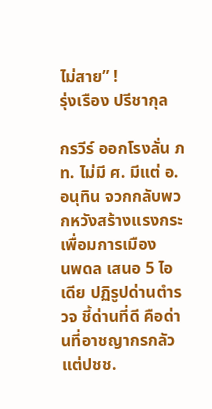ไม่สาย” !
รุ่งเรือง ปรีชากุล

กรวีร์ ออกโรงลั่น ภท. ไม่มี ศ. มีแต่ อ.อนุทิน จวกกลับพวกหวังสร้างแรงกระเพื่อมการเมือง
นพดล เสนอ 5 ไอเดีย ปฏิรูปด่านตำรวจ ชี้ด่านที่ดี คือด่านที่อาชญากรกลัว แต่ปชช.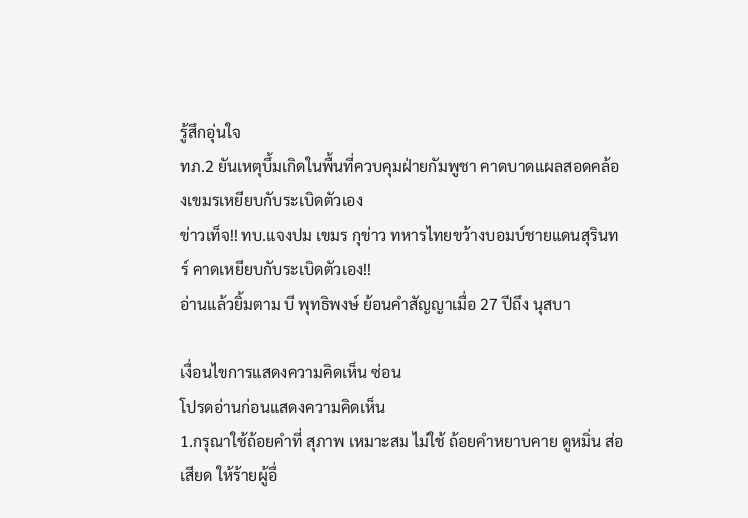รู้สึกอุ่นใจ
ทภ.2 ยันเหตุบึ้มเกิดในพื้นที่ควบคุมฝ่ายกัมพูชา คาดบาดแผลสอดคล้องเขมรเหยียบกับระเบิดตัวเอง
ข่าวเท็จ!! ทบ.แจงปม เขมร กุข่าว ทหารไทยขว้างบอมบ์ชายแดนสุรินทร์ คาดเหยียบกับระเบิดตัวเอง!!
อ่านแล้วยิ้มตาม บี พุทธิพงษ์ ย้อนคำสัญญาเมื่อ 27 ปีถึง นุสบา

เงื่อนไขการแสดงความคิดเห็น ซ่อน
โปรดอ่านก่อนแสดงความคิดเห็น
1.กรุณาใช้ถ้อยคำที่ สุภาพ เหมาะสม ไม่ใช้ ถ้อยคำหยาบคาย ดูหมิ่น ส่อเสียด ให้ร้ายผู้อื่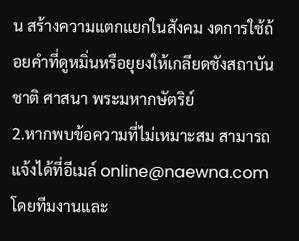น สร้างความแตกแยกในสังคม งดการใช้ถ้อยคำที่ดูหมิ่นหรือยุยงให้เกลียดชังสถาบันชาติ ศาสนา พระมหากษัตริย์
2.หากพบข้อความที่ไม่เหมาะสม สามารถแจ้งได้ที่อีเมล์ online@naewna.com โดยทีมงานและ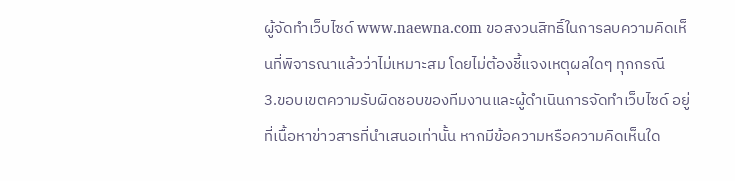ผู้จัดทำเว็บไซด์ www.naewna.com ขอสงวนสิทธิ์ในการลบความคิดเห็นที่พิจารณาแล้วว่าไม่เหมาะสม โดยไม่ต้องชี้แจงเหตุผลใดๆ ทุกกรณี
3.ขอบเขตความรับผิดชอบของทีมงานและผู้ดำเนินการจัดทำเว็บไซด์ อยู่ที่เนื้อหาข่าวสารที่นำเสนอเท่านั้น หากมีข้อความหรือความคิดเห็นใด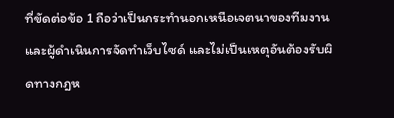ที่ขัดต่อข้อ 1 ถือว่าเป็นกระทำนอกเหนือเจตนาของทีมงานและผู้ดำเนินการจัดทำเว็บไซด์ และไม่เป็นเหตุอันต้องรับผิดทางกฎห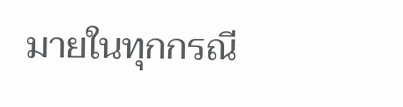มายในทุกกรณี